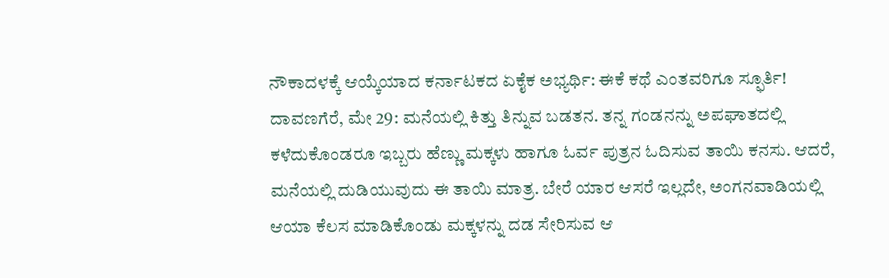ನೌಕಾದಳಕ್ಕೆ ಆಯ್ಕೆಯಾದ ಕರ್ನಾಟಕದ ಏಕೈಕ ಅಭ್ಯರ್ಥಿ: ಈಕೆ ಕಥೆ ಎಂತವರಿಗೂ ಸ್ಫೂರ್ತಿ!
ದಾವಣಗೆರೆ, ಮೇ 29: ಮನೆಯಲ್ಲಿ ಕಿತ್ತು ತಿನ್ನುವ ಬಡತನ. ತನ್ನ ಗಂಡನನ್ನು ಅಪಘಾತದಲ್ಲಿ ಕಳೆದುಕೊಂಡರೂ ಇಬ್ಬರು ಹೆಣ್ಣು ಮಕ್ಕಳು ಹಾಗೂ ಓರ್ವ ಪುತ್ರನ ಓದಿಸುವ ತಾಯಿ ಕನಸು. ಆದರೆ, ಮನೆಯಲ್ಲಿ ದುಡಿಯುವುದು ಈ ತಾಯಿ ಮಾತ್ರ. ಬೇರೆ ಯಾರ ಆಸರೆ ಇಲ್ಲದೇ, ಅಂಗನವಾಡಿಯಲ್ಲಿ ಆಯಾ ಕೆಲಸ ಮಾಡಿಕೊಂಡು ಮಕ್ಕಳನ್ನು ದಡ ಸೇರಿಸುವ ಆ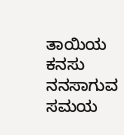ತಾಯಿಯ ಕನಸು ನನಸಾಗುವ ಸಮಯ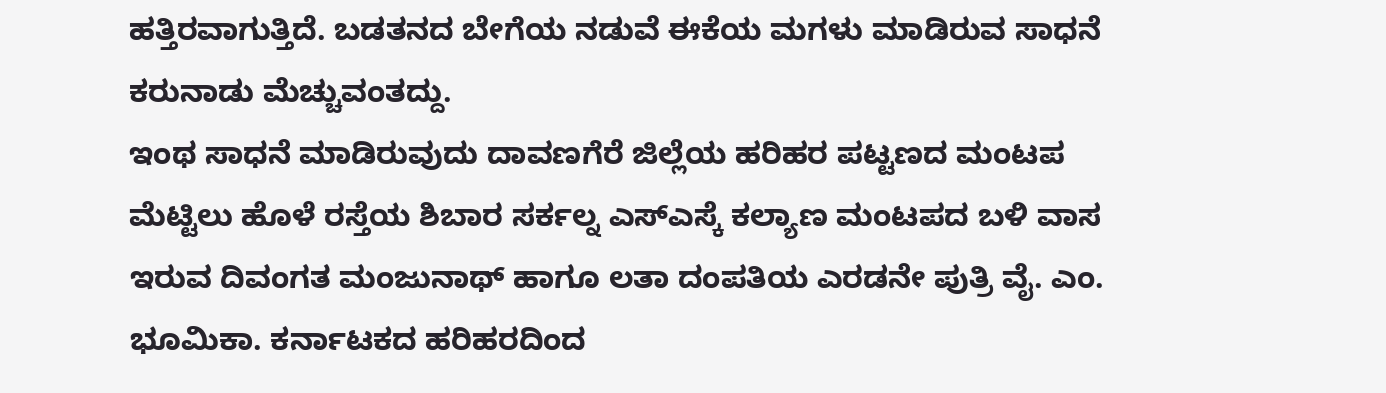ಹತ್ತಿರವಾಗುತ್ತಿದೆ. ಬಡತನದ ಬೇಗೆಯ ನಡುವೆ ಈಕೆಯ ಮಗಳು ಮಾಡಿರುವ ಸಾಧನೆ ಕರುನಾಡು ಮೆಚ್ಚುವಂತದ್ದು.
ಇಂಥ ಸಾಧನೆ ಮಾಡಿರುವುದು ದಾವಣಗೆರೆ ಜಿಲ್ಲೆಯ ಹರಿಹರ ಪಟ್ಟಣದ ಮಂಟಪ ಮೆಟ್ಟಿಲು ಹೊಳೆ ರಸ್ತೆಯ ಶಿಬಾರ ಸರ್ಕಲ್ನ ಎಸ್ಎಸ್ಕೆ ಕಲ್ಯಾಣ ಮಂಟಪದ ಬಳಿ ವಾಸ ಇರುವ ದಿವಂಗತ ಮಂಜುನಾಥ್ ಹಾಗೂ ಲತಾ ದಂಪತಿಯ ಎರಡನೇ ಪುತ್ರಿ ವೈ. ಎಂ. ಭೂಮಿಕಾ. ಕರ್ನಾಟಕದ ಹರಿಹರದಿಂದ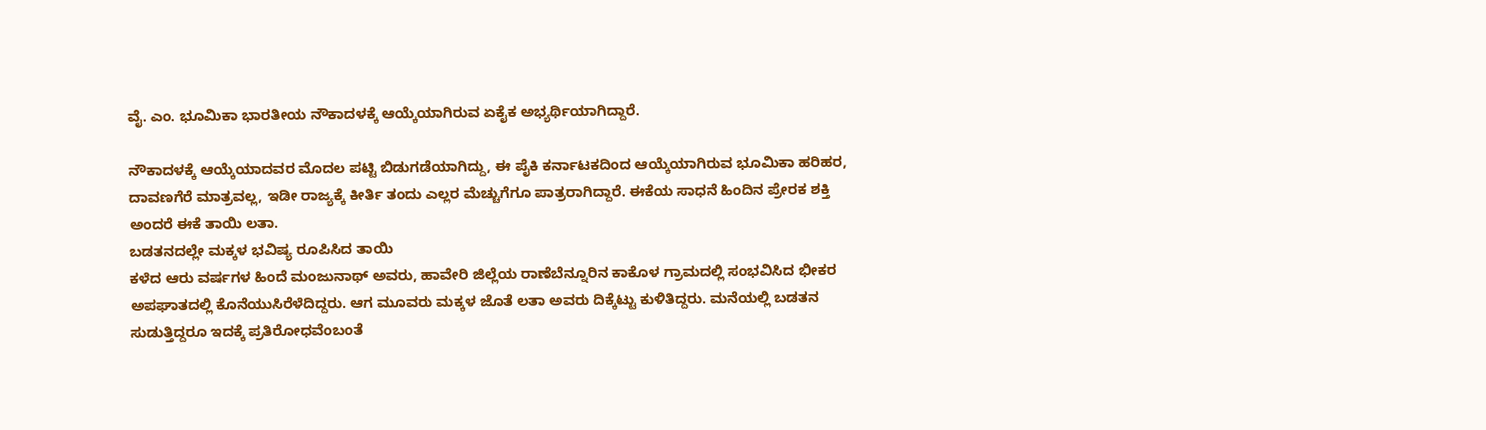ವೈ. ಎಂ. ಭೂಮಿಕಾ ಭಾರತೀಯ ನೌಕಾದಳಕ್ಕೆ ಆಯ್ಕೆಯಾಗಿರುವ ಏಕೈಕ ಅಭ್ಯರ್ಥಿಯಾಗಿದ್ದಾರೆ.

ನೌಕಾದಳಕ್ಕೆ ಆಯ್ಕೆಯಾದವರ ಮೊದಲ ಪಟ್ಟಿ ಬಿಡುಗಡೆಯಾಗಿದ್ದು, ಈ ಪೈಕಿ ಕರ್ನಾಟಕದಿಂದ ಆಯ್ಕೆಯಾಗಿರುವ ಭೂಮಿಕಾ ಹರಿಹರ, ದಾವಣಗೆರೆ ಮಾತ್ರವಲ್ಲ, ಇಡೀ ರಾಜ್ಯಕ್ಕೆ ಕೀರ್ತಿ ತಂದು ಎಲ್ಲರ ಮೆಚ್ಚುಗೆಗೂ ಪಾತ್ರರಾಗಿದ್ದಾರೆ. ಈಕೆಯ ಸಾಧನೆ ಹಿಂದಿನ ಪ್ರೇರಕ ಶಕ್ತಿ ಅಂದರೆ ಈಕೆ ತಾಯಿ ಲತಾ.
ಬಡತನದಲ್ಲೇ ಮಕ್ಕಳ ಭವಿಷ್ಯ ರೂಪಿಸಿದ ತಾಯಿ
ಕಳೆದ ಆರು ವರ್ಷಗಳ ಹಿಂದೆ ಮಂಜುನಾಥ್ ಅವರು, ಹಾವೇರಿ ಜಿಲ್ಲೆಯ ರಾಣೆಬೆನ್ನೂರಿನ ಕಾಕೊಳ ಗ್ರಾಮದಲ್ಲಿ ಸಂಭವಿಸಿದ ಭೀಕರ ಅಪಘಾತದಲ್ಲಿ ಕೊನೆಯುಸಿರೆಳೆದಿದ್ದರು. ಆಗ ಮೂವರು ಮಕ್ಕಳ ಜೊತೆ ಲತಾ ಅವರು ದಿಕ್ಕೆಟ್ಟು ಕುಳಿತಿದ್ದರು. ಮನೆಯಲ್ಲಿ ಬಡತನ ಸುಡುತ್ತಿದ್ದರೂ ಇದಕ್ಕೆ ಪ್ರತಿರೋಧವೆಂಬಂತೆ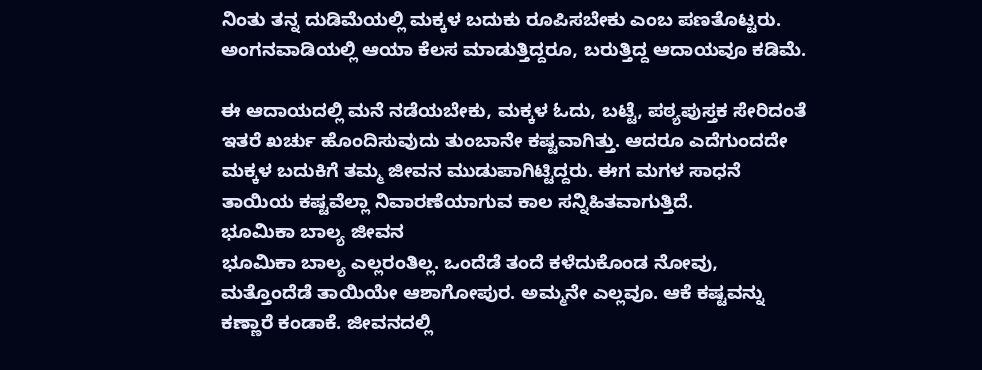ನಿಂತು ತನ್ನ ದುಡಿಮೆಯಲ್ಲಿ ಮಕ್ಕಳ ಬದುಕು ರೂಪಿಸಬೇಕು ಎಂಬ ಪಣತೊಟ್ಟರು. ಅಂಗನವಾಡಿಯಲ್ಲಿ ಆಯಾ ಕೆಲಸ ಮಾಡುತ್ತಿದ್ದರೂ, ಬರುತ್ತಿದ್ದ ಆದಾಯವೂ ಕಡಿಮೆ.

ಈ ಆದಾಯದಲ್ಲಿ ಮನೆ ನಡೆಯಬೇಕು, ಮಕ್ಕಳ ಓದು, ಬಟ್ಟೆ, ಪಠ್ಯಪುಸ್ತಕ ಸೇರಿದಂತೆ ಇತರೆ ಖರ್ಚು ಹೊಂದಿಸುವುದು ತುಂಬಾನೇ ಕಷ್ಟವಾಗಿತ್ತು. ಆದರೂ ಎದೆಗುಂದದೇ ಮಕ್ಕಳ ಬದುಕಿಗೆ ತಮ್ಮ ಜೀವನ ಮುಡುಪಾಗಿಟ್ಟಿದ್ದರು. ಈಗ ಮಗಳ ಸಾಧನೆ ತಾಯಿಯ ಕಷ್ಟವೆಲ್ಲಾ ನಿವಾರಣೆಯಾಗುವ ಕಾಲ ಸನ್ನಿಹಿತವಾಗುತ್ತಿದೆ.
ಭೂಮಿಕಾ ಬಾಲ್ಯ ಜೀವನ
ಭೂಮಿಕಾ ಬಾಲ್ಯ ಎಲ್ಲರಂತಿಲ್ಲ. ಒಂದೆಡೆ ತಂದೆ ಕಳೆದುಕೊಂಡ ನೋವು, ಮತ್ತೊಂದೆಡೆ ತಾಯಿಯೇ ಆಶಾಗೋಪುರ. ಅಮ್ಮನೇ ಎಲ್ಲವೂ. ಆಕೆ ಕಷ್ಟವನ್ನು ಕಣ್ಣಾರೆ ಕಂಡಾಕೆ. ಜೀವನದಲ್ಲಿ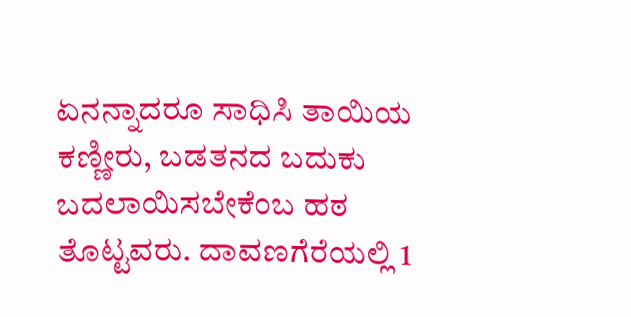ಏನನ್ನಾದರೂ ಸಾಧಿಸಿ ತಾಯಿಯ ಕಣ್ಣೀರು, ಬಡತನದ ಬದುಕು ಬದಲಾಯಿಸಬೇಕೆಂಬ ಹಠ ತೊಟ್ಟವರು. ದಾವಣಗೆರೆಯಲ್ಲಿ 1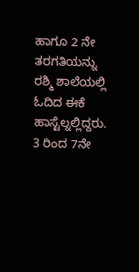ಹಾಗೂ 2 ನೇ ತರಗತಿಯನ್ನು ರಶ್ಮಿ ಶಾಲೆಯಲ್ಲಿ ಓದಿದ ಈಕೆ ಹಾಸ್ಟೆಲ್ನಲ್ಲಿದ್ದರು. 3 ರಿಂದ 7ನೇ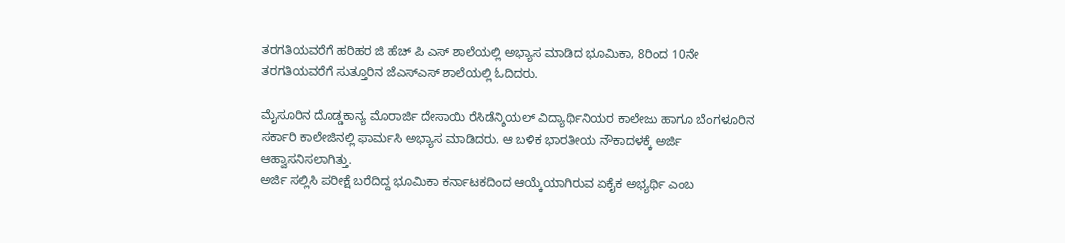ತರಗತಿಯವರೆಗೆ ಹರಿಹರ ಜಿ ಹೆಚ್ ಪಿ ಎಸ್ ಶಾಲೆಯಲ್ಲಿ ಅಭ್ಯಾಸ ಮಾಡಿದ ಭೂಮಿಕಾ, 8ರಿಂದ 10ನೇ ತರಗತಿಯವರೆಗೆ ಸುತ್ತೂರಿನ ಜೆಎಸ್ಎಸ್ ಶಾಲೆಯಲ್ಲಿ ಓದಿದರು.

ಮೈಸೂರಿನ ದೊಡ್ಡಕಾನ್ಯ ಮೊರಾರ್ಜಿ ದೇಸಾಯಿ ರೆಸಿಡೆನ್ಶಿಯಲ್ ವಿದ್ಯಾರ್ಥಿನಿಯರ ಕಾಲೇಜು ಹಾಗೂ ಬೆಂಗಳೂರಿನ ಸರ್ಕಾರಿ ಕಾಲೇಜಿನಲ್ಲಿ ಫಾರ್ಮಸಿ ಅಭ್ಯಾಸ ಮಾಡಿದರು. ಆ ಬಳಿಕ ಭಾರತೀಯ ನೌಕಾದಳಕ್ಕೆ ಅರ್ಜಿ ಆಹ್ವಾಸನಿಸಲಾಗಿತ್ತು.
ಅರ್ಜಿ ಸಲ್ಲಿಸಿ ಪರೀಕ್ಷೆ ಬರೆದಿದ್ದ ಭೂಮಿಕಾ ಕರ್ನಾಟಕದಿಂದ ಆಯ್ಕೆಯಾಗಿರುವ ಏಕೈಕ ಅಭ್ಯರ್ಥಿ ಎಂಬ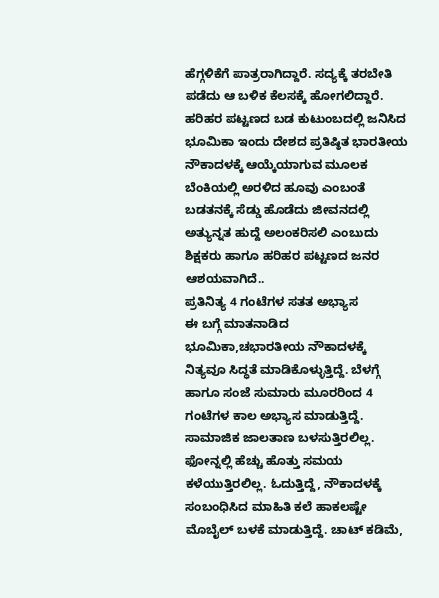ಹೆಗ್ಗಳಿಕೆಗೆ ಪಾತ್ರರಾಗಿದ್ದಾರೆ. ಸದ್ಯಕ್ಕೆ ತರಬೇತಿ ಪಡೆದು ಆ ಬಳಿಕ ಕೆಲಸಕ್ಕೆ ಹೋಗಲಿದ್ದಾರೆ.
ಹರಿಹರ ಪಟ್ಟಣದ ಬಡ ಕುಟುಂಬದಲ್ಲಿ ಜನಿಸಿದ ಭೂಮಿಕಾ ಇಂದು ದೇಶದ ಪ್ರತಿಷ್ಠಿತ ಭಾರತೀಯ ನೌಕಾದಳಕ್ಕೆ ಆಯ್ಕೆಯಾಗುವ ಮೂಲಕ ಬೆಂಕಿಯಲ್ಲಿ ಅರಳಿದ ಹೂವು ಎಂಬಂತೆ ಬಡತನಕ್ಕೆ ಸೆಡ್ಡು ಹೊಡೆದು ಜೀವನದಲ್ಲಿ ಅತ್ಯುನ್ನತ ಹುದ್ದೆ ಅಲಂಕರಿಸಲಿ ಎಂಬುದು ಶಿಕ್ಷಕರು ಹಾಗೂ ಹರಿಹರ ಪಟ್ಟಣದ ಜನರ ಆಶಯವಾಗಿದೆ..
ಪ್ರತಿನಿತ್ಯ 4 ಗಂಟೆಗಳ ಸತತ ಅಭ್ಯಾಸ
ಈ ಬಗ್ಗೆ ಮಾತನಾಡಿದ ಭೂಮಿಕಾ,ಚಭಾರತೀಯ ನೌಕಾದಳಕ್ಕೆ ನಿತ್ಯವೂ ಸಿದ್ಧತೆ ಮಾಡಿಕೊಳ್ಳುತ್ತಿದ್ದೆ. ಬೆಳಗ್ಗೆ ಹಾಗೂ ಸಂಜೆ ಸುಮಾರು ಮೂರರಿಂದ 4 ಗಂಟೆಗಳ ಕಾಲ ಅಭ್ಯಾಸ ಮಾಡುತ್ತಿದ್ದೆ. ಸಾಮಾಜಿಕ ಜಾಲತಾಣ ಬಳಸುತ್ತಿರಲಿಲ್ಲ. ಫೋನ್ನಲ್ಲಿ ಹೆಚ್ಚು ಹೊತ್ತು ಸಮಯ ಕಳೆಯುತ್ತಿರಲಿಲ್ಲ. ಓದುತ್ತಿದ್ದೆ, ನೌಕಾದಳಕ್ಕೆ ಸಂಬಂಧಿಸಿದ ಮಾಹಿತಿ ಕಲೆ ಹಾಕಲಷ್ಟೇ ಮೊಬೈಲ್ ಬಳಕೆ ಮಾಡುತ್ತಿದ್ದೆ. ಚಾಟ್ ಕಡಿಮೆ,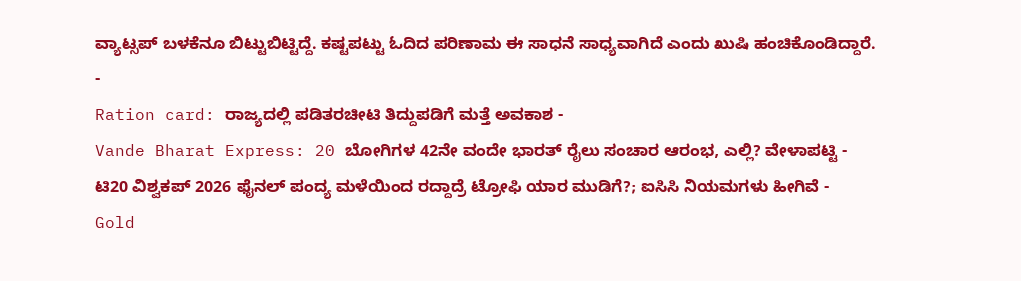ವ್ಯಾಟ್ಸಪ್ ಬಳಕೆನೂ ಬಿಟ್ಟುಬಿಟ್ಟಿದ್ದೆ. ಕಷ್ಟಪಟ್ಟು ಓದಿದ ಪರಿಣಾಮ ಈ ಸಾಧನೆ ಸಾಧ್ಯವಾಗಿದೆ ಎಂದು ಖುಷಿ ಹಂಚಿಕೊಂಡಿದ್ದಾರೆ.
-
Ration card: ರಾಜ್ಯದಲ್ಲಿ ಪಡಿತರಚೀಟಿ ತಿದ್ದುಪಡಿಗೆ ಮತ್ತೆ ಅವಕಾಶ -
Vande Bharat Express: 20 ಬೋಗಿಗಳ 42ನೇ ವಂದೇ ಭಾರತ್ ರೈಲು ಸಂಚಾರ ಆರಂಭ, ಎಲ್ಲಿ? ವೇಳಾಪಟ್ಟಿ -
ಟಿ20 ವಿಶ್ವಕಪ್ 2026 ಫೈನಲ್ ಪಂದ್ಯ ಮಳೆಯಿಂದ ರದ್ದಾದ್ರೆ ಟ್ರೋಫಿ ಯಾರ ಮುಡಿಗೆ?; ಐಸಿಸಿ ನಿಯಮಗಳು ಹೀಗಿವೆ -
Gold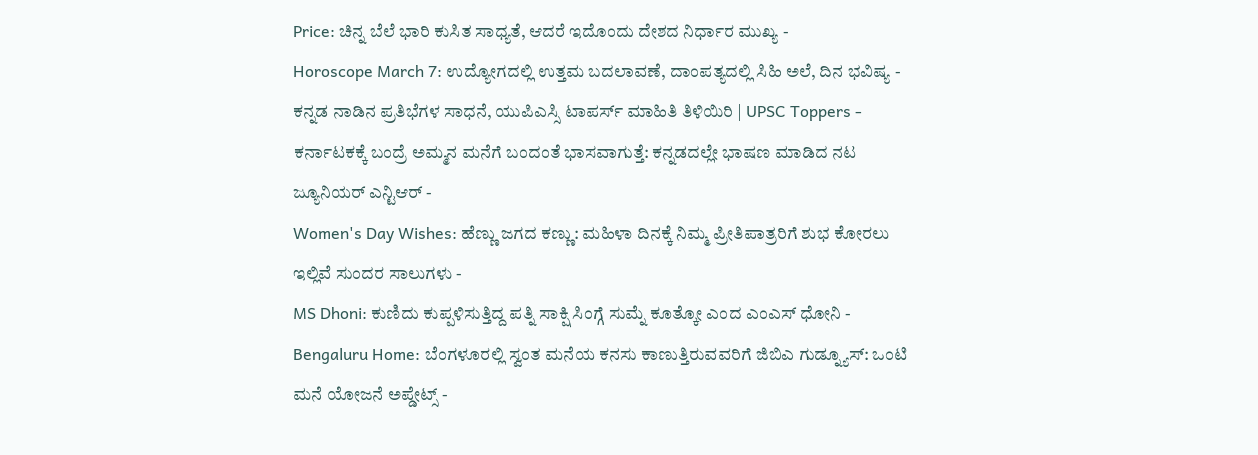Price: ಚಿನ್ನ ಬೆಲೆ ಭಾರಿ ಕುಸಿತ ಸಾಧ್ಯತೆ, ಆದರೆ ಇದೊಂದು ದೇಶದ ನಿರ್ಧಾರ ಮುಖ್ಯ -
Horoscope March 7: ಉದ್ಯೋಗದಲ್ಲಿ ಉತ್ತಮ ಬದಲಾವಣೆ, ದಾಂಪತ್ಯದಲ್ಲಿ ಸಿಹಿ ಅಲೆ, ದಿನ ಭವಿಷ್ಯ -
ಕನ್ನಡ ನಾಡಿನ ಪ್ರತಿಭೆಗಳ ಸಾಧನೆ, ಯುಪಿಎಸ್ಸಿ ಟಾಪರ್ಸ್ ಮಾಹಿತಿ ತಿಳಿಯಿರಿ | UPSC Toppers -
ಕರ್ನಾಟಕಕ್ಕೆ ಬಂದ್ರೆ ಅಮ್ಮನ ಮನೆಗೆ ಬಂದಂತೆ ಭಾಸವಾಗುತ್ತೆ: ಕನ್ನಡದಲ್ಲೇ ಭಾಷಣ ಮಾಡಿದ ನಟ ಜ್ಯೂನಿಯರ್ ಎನ್ಟಿಆರ್ -
Women's Day Wishes: ಹೆಣ್ಣು ಜಗದ ಕಣ್ಣು: ಮಹಿಳಾ ದಿನಕ್ಕೆ ನಿಮ್ಮ ಪ್ರೀತಿಪಾತ್ರರಿಗೆ ಶುಭ ಕೋರಲು ಇಲ್ಲಿವೆ ಸುಂದರ ಸಾಲುಗಳು -
MS Dhoni: ಕುಣಿದು ಕುಪ್ಪಳಿಸುತ್ತಿದ್ದ ಪತ್ನಿ ಸಾಕ್ಷಿ ಸಿಂಗ್ಗೆ ಸುಮ್ನೆ ಕೂತ್ಕೋ ಎಂದ ಎಂಎಸ್ ಧೋನಿ -
Bengaluru Home: ಬೆಂಗಳೂರಲ್ಲಿ ಸ್ವಂತ ಮನೆಯ ಕನಸು ಕಾಣುತ್ತಿರುವವರಿಗೆ ಜಿಬಿಎ ಗುಡ್ನ್ಯೂಸ್: ಒಂಟಿ ಮನೆ ಯೋಜನೆ ಅಪ್ಡೇಟ್ಸ್ -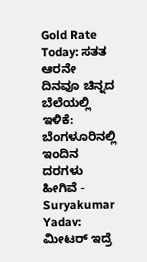Gold Rate Today: ಸತತ ಆರನೇ ದಿನವೂ ಚಿನ್ನದ ಬೆಲೆಯಲ್ಲಿ ಇಳಿಕೆ: ಬೆಂಗಳೂರಿನಲ್ಲಿ ಇಂದಿನ ದರಗಳು ಹೀಗಿವೆ -
Suryakumar Yadav: ಮೀಟರ್ ಇದ್ರೆ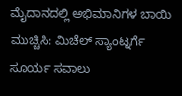ಮೈದಾನದಲ್ಲಿ ಅಭಿಮಾನಿಗಳ ಬಾಯಿ ಮುಚ್ಚಿಸಿ: ಮಿಚೆಲ್ ಸ್ಯಾಂಟ್ನರ್ಗೆ ಸೂರ್ಯ ಸವಾಲು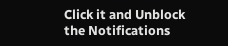Click it and Unblock the Notifications